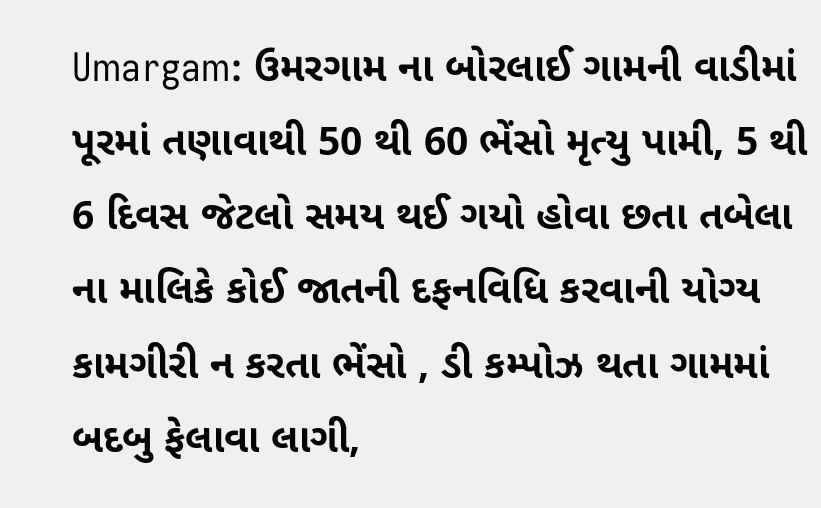Umargam: ઉમરગામ ના બોરલાઈ ગામની વાડીમાં પૂરમાં તણાવાથી 50 થી 60 ભેંસો મૃત્યુ પામી, 5 થી 6 દિવસ જેટલો સમય થઈ ગયો હોવા છતા તબેલા ના માલિકે કોઈ જાતની દફનવિધિ કરવાની યોગ્ય કામગીરી ન કરતા ભેંસો , ડી કમ્પોઝ થતા ગામમાં બદબુ ફેલાવા લાગી,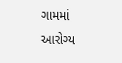ગામમાં આરોગ્ય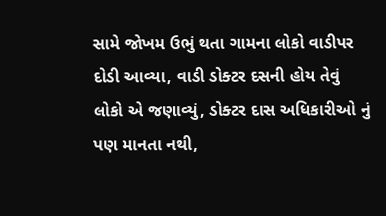સામે જોખમ ઉભું થતા ગામના લોકો વાડીપર દોડી આવ્યા, વાડી ડોક્ટર દસની હોય તેવું લોકો એ જણાવ્યું, ડોક્ટર દાસ અધિકારીઓ નું પણ માનતા નથી,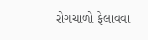રોગચાળો ફેલાવવા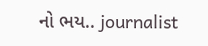નો ભય.. journalist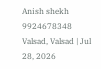Anish shekh 9924678348
Valsad, Valsad | Jul 28, 2026